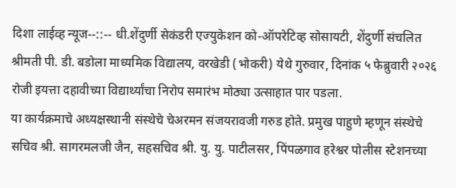दिशा लाईव्ह न्यूज--::-- धी.शेंदुर्णी सेकंडरी एज्युकेशन को-ऑपरेटिव्ह सोसायटी, शेंदुर्णी संचलित श्रीमती पी. डी. बडोला माध्यमिक विद्यालय, वरखेडी (भोकरी) येथे गुरुवार, दिनांक ५ फेब्रुवारी २०२६ रोजी इयत्ता दहावीच्या विद्यार्थ्यांचा निरोप समारंभ मोठ्या उत्साहात पार पडला.
या कार्यक्रमाचे अध्यक्षस्थानी संस्थेचे चेअरमन संजयरावजी गरुड होते. प्रमुख पाहुणे म्हणून संस्थेचे सचिव श्री. सागरमलजी जैन, सहसचिव श्री. यु. यु. पाटीलसर, पिंपळगाव हरेश्वर पोलीस स्टेशनच्या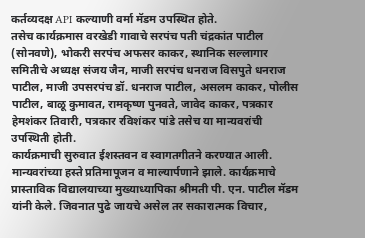कर्तव्यदक्ष API कल्याणी वर्मा मॅडम उपस्थित होते.
तसेच कार्यक्रमास वरखेडी गावाचे सरपंच पती चंद्रकांत पाटील (सोनवणे), भोकरी सरपंच अफसर काकर, स्थानिक सल्लागार समितीचे अध्यक्ष संजय जैन, माजी सरपंच धनराज विसपुते धनराज पाटील, माजी उपसरपंच डॉ. धनराज पाटील, असलम काकर, पोलीस पाटील, बाळू कुमावत, रामकृष्ण पुनवते, जावेद काकर, पत्रकार हेमशंकर तिवारी, पत्रकार रविशंकर पांडे तसेच या मान्यवरांची उपस्थिती होती.
कार्यक्रमाची सुरुवात ईशस्तवन व स्वागतगीतने करण्यात आली. मान्यवरांच्या हस्ते प्रतिमापूजन व माल्यार्पणाने झाले. कार्यक्रमाचे प्रास्ताविक विद्यालयाच्या मुख्याध्यापिका श्रीमती पी. एन. पाटील मॅडम यांनी केले. जिवनात पुढे जायचे असेल तर सकारात्मक विचार,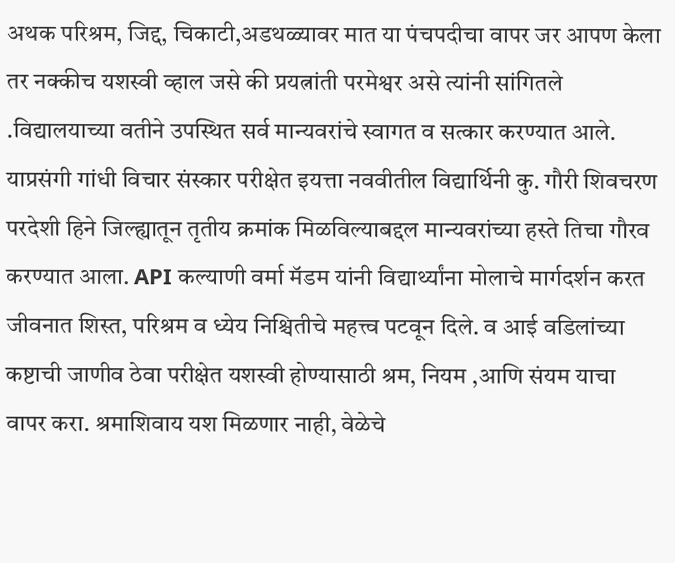अथक परिश्रम, जिद्द, चिकाटी,अडथळ्यावर मात या पंचपदीचा वापर जर आपण केला तर नक्कीच यशस्वी व्हाल जसे की प्रयत्नांती परमेश्वर असे त्यांनी सांगितले .विद्यालयाच्या वतीने उपस्थित सर्व मान्यवरांचे स्वागत व सत्कार करण्यात आले.
याप्रसंगी गांधी विचार संस्कार परीक्षेत इयत्ता नववीतील विद्यार्थिनी कु. गौरी शिवचरण परदेशी हिने जिल्ह्यातून तृतीय क्रमांक मिळविल्याबद्दल मान्यवरांच्या हस्ते तिचा गौरव करण्यात आला. API कल्याणी वर्मा मॅडम यांनी विद्यार्थ्यांना मोलाचे मार्गदर्शन करत जीवनात शिस्त, परिश्रम व ध्येय निश्चितीचे महत्त्व पटवून दिले. व आई वडिलांच्या कष्टाची जाणीव ठेवा परीक्षेत यशस्वी होण्यासाठी श्रम, नियम ,आणि संयम याचा वापर करा. श्रमाशिवाय यश मिळणार नाही, वेळेचे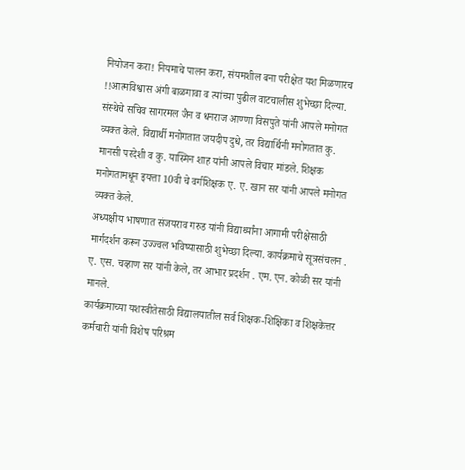नियोजन करा! नियमाचे पालन करा, संयमशील बना परीक्षेत यश मिळणारच !!आत्मविश्वास अंगी बाळगावा व त्यांच्या पुढील वाटचालीस शुभेच्छा दिल्या.
संस्थेचे सचिव सागरमल जैन व धनराज आण्णा विसपुते यांनी आपले मनोगत व्यक्त केले. विद्यार्थी मनोगतात जयदीप दुधे, तर विद्यार्थिनी मनोगतात कु. मानसी परदेशी व कु. यास्मिन शाह यांनी आपले विचार मांडले. शिक्षक मनोगतामधून इयत्ता 10वी चे वर्गशिक्षक ए. ए. खान सर यांनी आपले मनोगत व्यक्त केले.
अध्यक्षीय भाषणात संजयराव गरुड यांनी विद्यार्थ्यांना आगामी परीक्षेसाठी मार्गदर्शन करून उज्ज्वल भविष्यासाठी शुभेच्छा दिल्या. कार्यक्रमाचे सूत्रसंचलन . ए. एस. चव्हाण सर यांनी केले, तर आभार प्रदर्शन . एम. एन. कोळी सर यांनी मानले.
कार्यक्रमाच्या यशस्वीतेसाठी विद्यालयातील सर्व शिक्षक-शिक्षिका व शिक्षकेत्तर कर्मचारी यांनी विशेष परिश्रम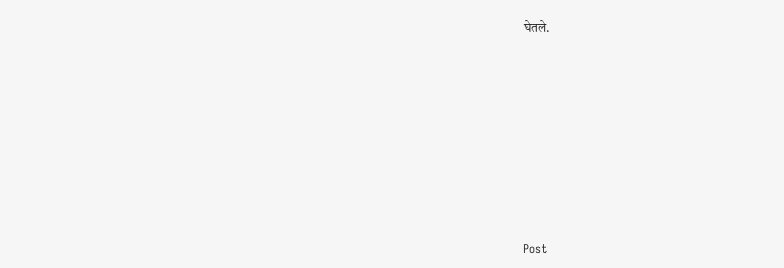घेतले.








Post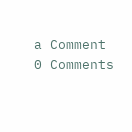a Comment
0 Comments